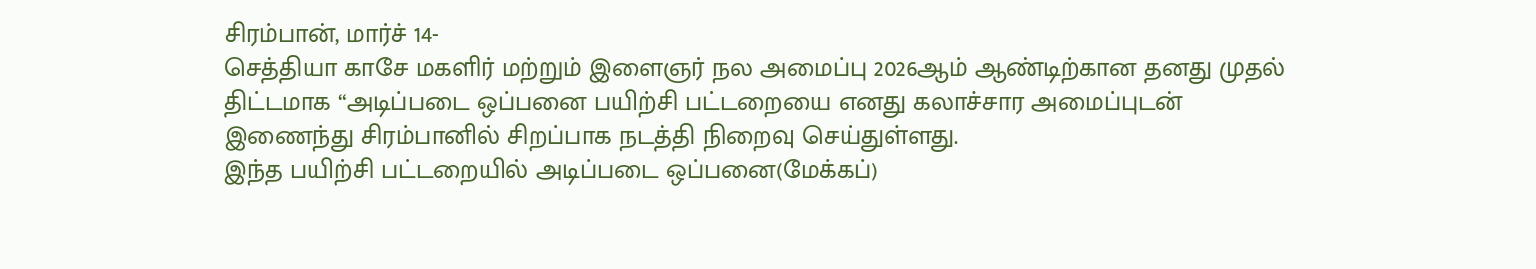சிரம்பான், மார்ச் 14-
செத்தியா காசே மகளிர் மற்றும் இளைஞர் நல அமைப்பு 2026ஆம் ஆண்டிற்கான தனது முதல் திட்டமாக “அடிப்படை ஒப்பனை பயிற்சி பட்டறையை எனது கலாச்சார அமைப்புடன் இணைந்து சிரம்பானில் சிறப்பாக நடத்தி நிறைவு செய்துள்ளது.
இந்த பயிற்சி பட்டறையில் அடிப்படை ஒப்பனை(மேக்கப்)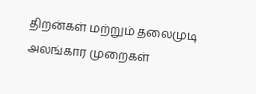திறன்கள் மற்றும் தலைமுடி அலங்கார முறைகள்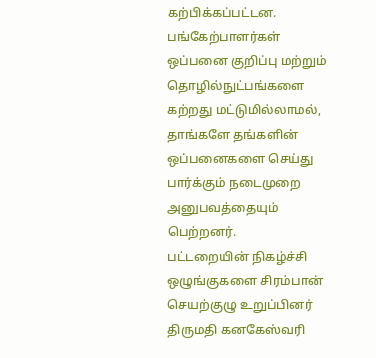கற்பிக்கப்பட்டன. பங்கேற்பாளர்கள் ஒப்பனை குறிப்பு மற்றும் தொழில்நுட்பங்களை கற்றது மட்டுமில்லாமல், தாங்களே தங்களின் ஒப்பனைகளை செய்து பார்க்கும் நடைமுறை அனுபவத்தையும் பெற்றனர்.
பட்டறையின் நிகழ்ச்சி ஒழுங்குகளை சிரம்பான் செயற்குழு உறுப்பினர் திருமதி கனகேஸ்வரி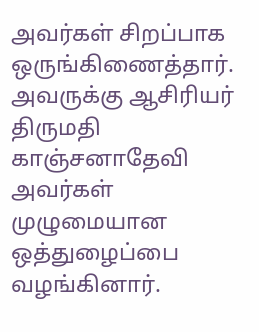அவர்கள் சிறப்பாக ஒருங்கிணைத்தார். அவருக்கு ஆசிரியர் திருமதி காஞ்சனாதேவி அவர்கள் முழுமையான ஒத்துழைப்பை வழங்கினார்.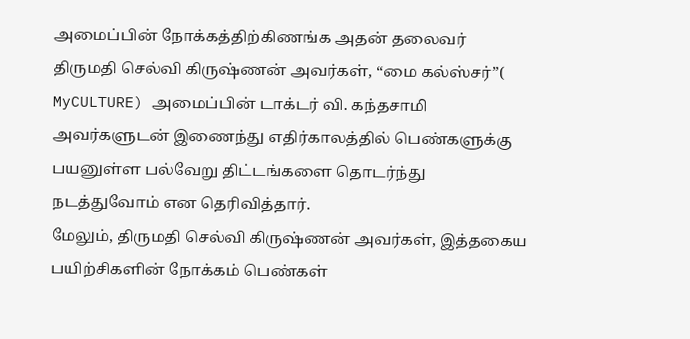அமைப்பின் நோக்கத்திற்கிணங்க அதன் தலைவர் திருமதி செல்வி கிருஷ்ணன் அவர்கள், “மை கல்ஸ்சர்”( MyCULTURE) அமைப்பின் டாக்டர் வி. கந்தசாமி அவர்களுடன் இணைந்து எதிர்காலத்தில் பெண்களுக்கு பயனுள்ள பல்வேறு திட்டங்களை தொடர்ந்து நடத்துவோம் என தெரிவித்தார்.
மேலும், திருமதி செல்வி கிருஷ்ணன் அவர்கள், இத்தகைய பயிற்சிகளின் நோக்கம் பெண்கள்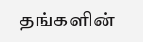தங்களின்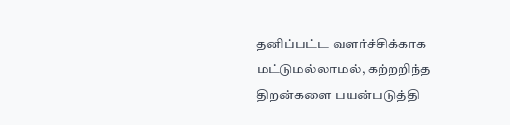தனிப்பட்ட வளர்ச்சிக்காக மட்டுமல்லாமல், கற்றறிந்த திறன்களை பயன்படுத்தி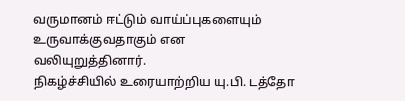வருமானம் ஈட்டும் வாய்ப்புகளையும் உருவாக்குவதாகும் என வலியுறுத்தினார்.
நிகழ்ச்சியில் உரையாற்றிய யு.பி. டத்தோ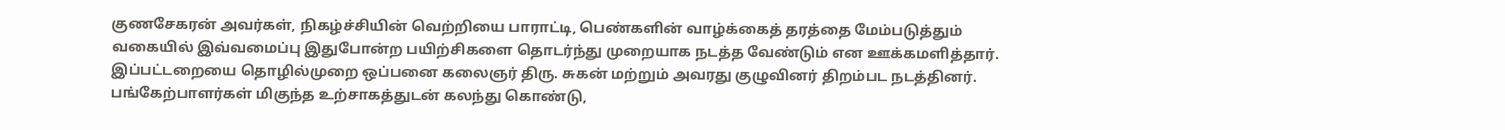குணசேகரன் அவர்கள், நிகழ்ச்சியின் வெற்றியை பாராட்டி, பெண்களின் வாழ்க்கைத் தரத்தை மேம்படுத்தும் வகையில் இவ்வமைப்பு இதுபோன்ற பயிற்சிகளை தொடர்ந்து முறையாக நடத்த வேண்டும் என ஊக்கமளித்தார்.
இப்பட்டறையை தொழில்முறை ஒப்பனை கலைஞர் திரு. சுகன் மற்றும் அவரது குழுவினர் திறம்பட நடத்தினர்.
பங்கேற்பாளர்கள் மிகுந்த உற்சாகத்துடன் கலந்து கொண்டு,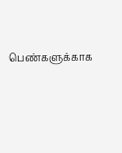பெண்களுக்காக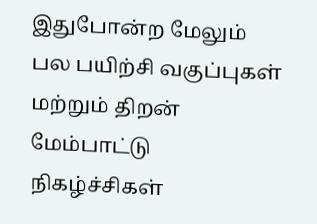இதுபோன்ற மேலும் பல பயிற்சி வகுப்புகள் மற்றும் திறன் மேம்பாட்டு நிகழ்ச்சிகள்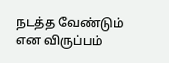நடத்த வேண்டும் என விருப்பம்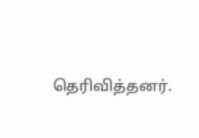தெரிவித்தனர்.